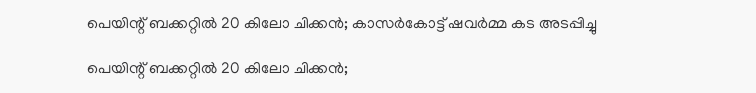പെയിന്റ് ബക്കറ്റില്‍ 20 കിലോ ചിക്കന്‍; കാസര്‍കോട്ട് ഷവര്‍മ്മ കട അടപ്പിച്ചു

പെയിന്റ് ബക്കറ്റില്‍ 20 കിലോ ചിക്കന്‍;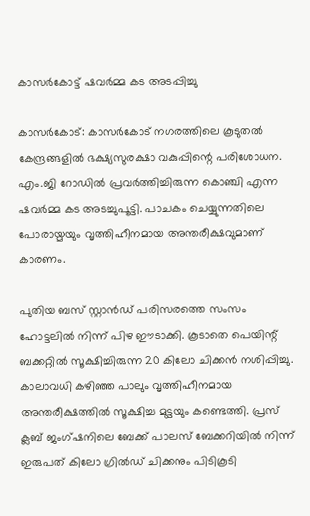കാസര്‍കോട്ട് ഷവര്‍മ്മ കട അടപ്പിച്ചു

കാസര്‍കോട്: കാസര്‍കോട് നഗരത്തിലെ കൂടുതല്‍ കേന്ദ്രങ്ങളില്‍ ഭക്ഷ്യസുരക്ഷാ വകുപ്പിന്റെ പരിശോധന. എം.ജി റോഡില്‍ പ്രവര്‍ത്തിച്ചിരുന്ന കൊഞ്ചി എന്ന ഷവര്‍മ്മ കട അടച്ചുപൂട്ടി. പാചകം ചെയ്യുന്നതിലെ പോരായ്മയും വൃത്തിഹീനമായ അന്തരീക്ഷവുമാണ് കാരണം.

പുതിയ ബസ് സ്റ്റാന്‍ഡ് പരിസരത്തെ സംസം ഹോട്ടലില്‍ നിന്ന് പിഴ ഈടാക്കി. കൂടാതെ പെയിന്റ് ബക്കറ്റില്‍ സൂക്ഷിച്ചിരുന്ന 20 കിലോ ചിക്കന്‍ നശിപ്പിച്ചു. കാലാവധി കഴിഞ്ഞ പാലും വൃത്തിഹീനമായ അന്തരീക്ഷത്തില്‍ സൂക്ഷിച്ച മുട്ടയും കണ്ടെത്തി. പ്രസ് ക്ലബ് ജംഗ്ഷനിലെ ബേക്ക് പാലസ് ബേക്കറിയില്‍ നിന്ന് ഇരുപത് കിലോ ഗ്രില്‍ഡ് ചിക്കനും പിടികൂടി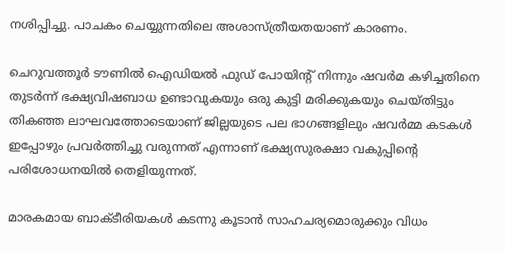നശിപ്പിച്ചു. പാചകം ചെയ്യുന്നതിലെ അശാസ്ത്രീയതയാണ് കാരണം.

ചെറുവത്തൂര്‍ ടൗണില്‍ ഐഡിയല്‍ ഫുഡ് പോയിന്റ് നിന്നും ഷവര്‍മ കഴിച്ചതിനെ തുടര്‍ന്ന് ഭക്ഷ്യവിഷബാധ ഉണ്ടാവുകയും ഒരു കുട്ടി മരിക്കുകയും ചെയ്തിട്ടും തികഞ്ഞ ലാഘവത്തോടെയാണ് ജില്ലയുടെ പല ഭാഗങ്ങളിലും ഷവര്‍മ്മ കടകള്‍ ഇപ്പോഴും പ്രവര്‍ത്തിച്ചു വരുന്നത് എന്നാണ് ഭക്ഷ്യസുരക്ഷാ വകുപ്പിന്റെ പരിശോധനയില്‍ തെളിയുന്നത്.

മാരകമായ ബാക്ടീരിയകള്‍ കടന്നു കൂടാന്‍ സാഹചര്യമൊരുക്കും വിധം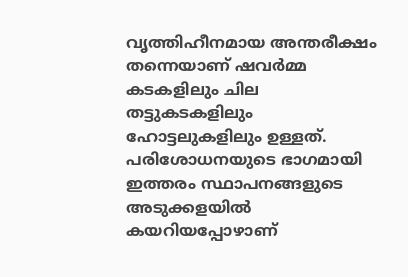വൃത്തിഹീനമായ അന്തരീക്ഷം തന്നെയാണ് ഷവര്‍മ്മ കടകളിലും ചില തട്ടുകടകളിലും ഹോട്ടലുകളിലും ഉള്ളത്. പരിശോധനയുടെ ഭാഗമായി ഇത്തരം സ്ഥാപനങ്ങളുടെ അടുക്കളയില്‍ കയറിയപ്പോഴാണ്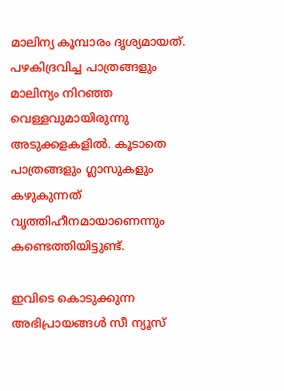മാലിന്യ കൂമ്പാരം ദൃശ്യമായത്. പഴകിദ്രവിച്ച പാത്രങ്ങളും മാലിന്യം നിറഞ്ഞ വെള്ളവുമായിരുന്നു അടുക്കളകളില്‍. കൂടാതെ പാത്രങ്ങളും ഗ്ലാസുകളും കഴുകുന്നത് വൃത്തിഹീനമായാണെന്നും കണ്ടെത്തിയിട്ടുണ്ട്.

ഇവിടെ കൊടുക്കുന്ന അഭിപ്രായങ്ങള്‍ സീ ന്യൂസ്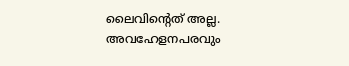ലൈവിന്റെത് അല്ല. അവഹേളനപരവും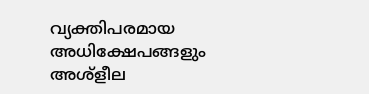വ്യക്തിപരമായ അധിക്ഷേപങ്ങളും അശ്‌ളീല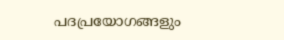പദപ്രയോഗങ്ങളും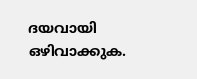ദയവായി ഒഴിവാക്കുക.